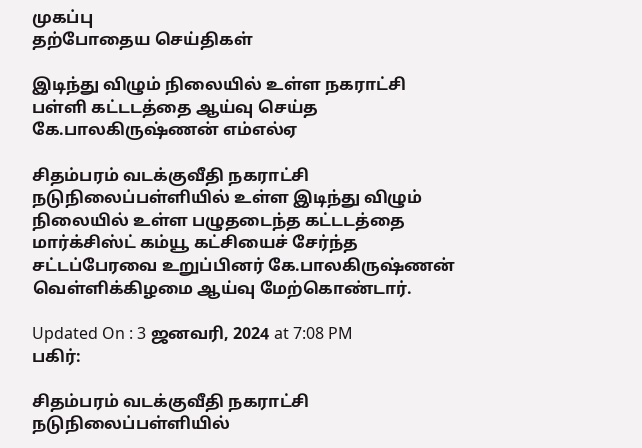முகப்பு
தற்போதைய செய்திகள்

இடிந்து விழும் நிலையில் உள்ள நகராட்சி பள்ளி கட்டடத்தை ஆய்வு செய்த கே.பாலகிருஷ்ணன் எம்எல்ஏ

சிதம்பரம் வடக்குவீதி நகராட்சி நடுநிலைப்பள்ளியில் உள்ள இடிந்து விழும் நிலையில் உள்ள பழுதடைந்த கட்டடத்தை மார்க்சிஸ்ட் கம்யூ கட்சியைச் சேர்ந்த சட்டப்பேரவை உறுப்பினர் கே.பாலகிருஷ்ணன் வெள்ளிக்கிழமை ஆய்வு மேற்கொண்டார்.

Updated On : 3 ஜனவரி, 2024 at 7:08 PM
பகிர்:

சிதம்பரம் வடக்குவீதி நகராட்சி நடுநிலைப்பள்ளியில்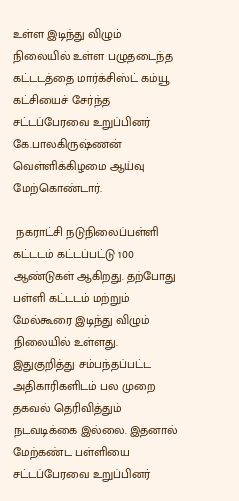உள்ள இடிந்து விழும் நிலையில் உள்ள பழுதடைந்த கட்டடத்தை மார்க்சிஸ்ட் கம்யூ கட்சியைச் சேர்ந்த சட்டப்பேரவை உறுப்பினர் கே.பாலகிருஷ்ணன் வெள்ளிக்கிழமை ஆய்வு மேற்கொண்டார்.

 நகராட்சி நடுநிலைப்பள்ளி கட்டடம் கட்டப்பட்டு 100 ஆண்டுகள் ஆகிறது. தற்போது பள்ளி கட்டடம் மற்றும் மேல்கூரை இடிந்து விழும் நிலையில் உள்ளது. இதுகுறித்து சம்பந்தப்பட்ட அதிகாரிகளிடம் பல முறை தகவல் தெரிவித்தும் நடவடிக்கை இல்லை. இதனால் மேற்கண்ட பள்ளியை சட்டப்பேரவை உறுப்பினர்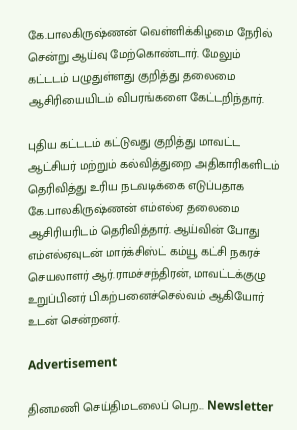கே.பாலகிருஷ்ணன் வெள்ளிக்கிழமை நேரில் சென்று ஆய்வு மேற்கொண்டார். மேலும் கட்டடம் பழுதுள்ளது குறித்து தலைமை ஆசிரியையிடம் விபரங்களை கேட்டறிந்தார்.

புதிய கட்டடம் கட்டுவது குறித்து மாவட்ட ஆட்சியர் மற்றும் கல்வித்துறை அதிகாரிகளிடம் தெரிவித்து உரிய நடவடிக்கை எடுப்பதாக கே.பாலகிருஷ்ணன் எம்எல்ஏ தலைமை ஆசிரியரிடம் தெரிவித்தார். ஆய்வின் போது எம்எல்ஏவுடன் மார்க்சிஸ்ட் கம்யூ கட்சி நகரச் செயலாளர் ஆர்.ராமச்சந்திரன், மாவட்டக்குழு உறுப்பினர் பி.கற்பனைச்செல்வம் ஆகியோர் உடன் சென்றனர்.

Advertisement

தினமணி செய்திமடலைப் பெற... Newsletter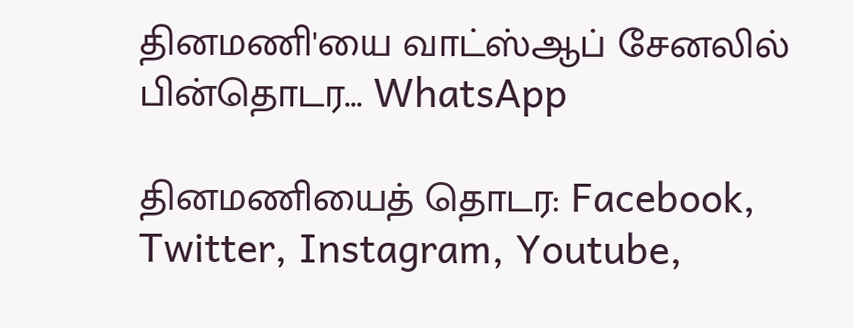தினமணி'யை வாட்ஸ்ஆப் சேனலில் பின்தொடர... WhatsApp

தினமணியைத் தொடர: Facebook, Twitter, Instagram, Youtube,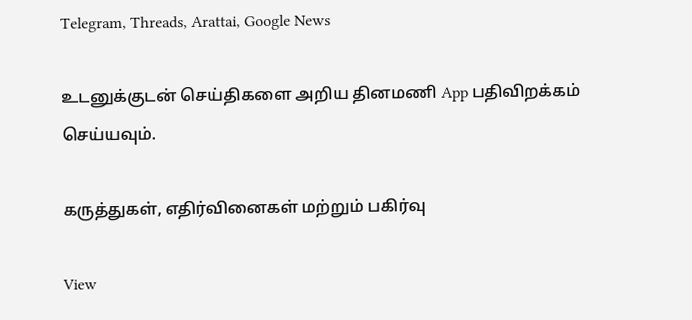Telegram, Threads, Arattai, Google News

உடனுக்குடன் செய்திகளை அறிய தினமணி App பதிவிறக்கம் செய்யவும்.

கருத்துகள், எதிர்வினைகள் மற்றும் பகிர்வு

View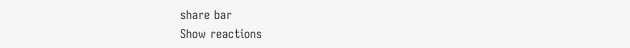share bar
Show reactions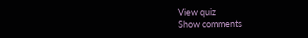View quiz
Show comments